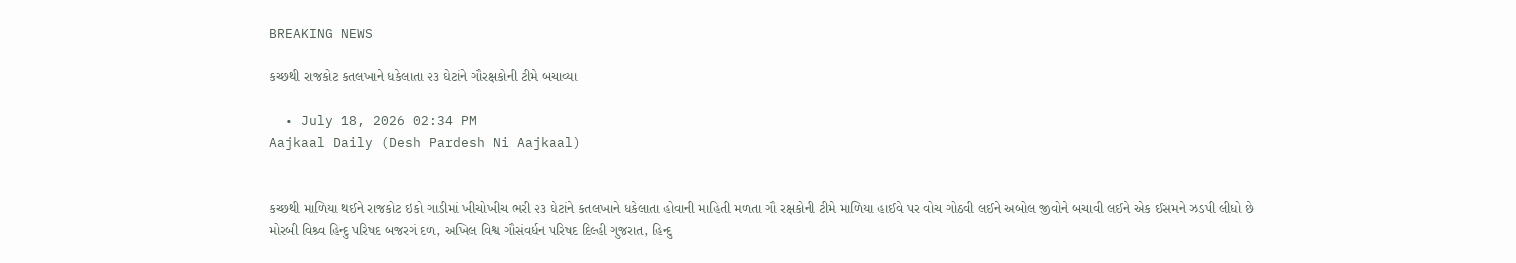BREAKING NEWS

કચ્છથી રાજકોટ કતલખાને ધકેલાતા ૨૩ ઘેટાંને ગૌરક્ષકોની ટીમે બચાવ્યા

  • July 18, 2026 02:34 PM
Aajkaal Daily (Desh Pardesh Ni Aajkaal)


કચ્છથી માળિયા થઈને રાજકોટ ઇકો ગાડીમાં ખીચોખીચ ભરી ૨૩ ઘેટાંને કતલખાને ધકેલાતા હોવાની માહિતી મળતા ગૌ રક્ષકોની ટીમે માળિયા હાઈવે પર વોચ ગોઠવી લઈને અબોલ જીવોને બચાવી લઈને એક ઈસમને ઝડપી લીધો છે
મોરબી વિશ્ર્વ હિન્દુ પરિષદ બજરગં દળ, અખિલ વિશ્વ ગૌસંવર્ધન પરિષદ દિલ્હી ગુજરાત, હિન્દુ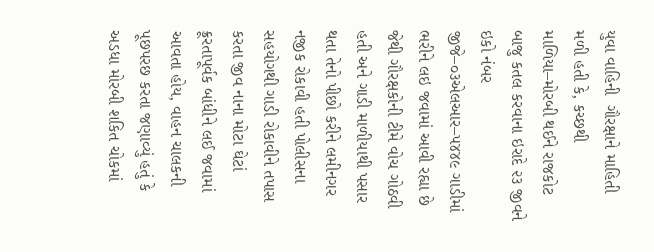યુવા વાહિની  ગૌરક્ષાને માહિતી મળી હતી કે, કચ્છથી માળિયા–મોરબી થઈને રાજકોટ બાજુ કતલ કરવાના ઇરાદે ૨૩ જીવને ઇકો નંબર જીજે–૦૩એલઆર–૫૪૪૯ ગાડીમાં ભરીને લઇ જવામાં આવી રહ્યા છે જેથી ગૌરક્ષકોની ટીમે વોચ ગોઠવી હતી અને ગાડી માળીયાથી પસાર થતા તેનો પીછો કરીને લમીનગર નજીક રોકાવી હતી પોલીસના સહયોગથી ગાડી રોકાવીને તપાસ કરતા જીવ નાના મોટા ઘેટાં ક્રૂરતાપૂર્વક બાંધીને લઈ જવામાં આવતા હોય, વાહન ચાલકની પૂછપરછ કરતા જણાવ્યું હતું કે અડધા મોરબી શકિત ચોકમાં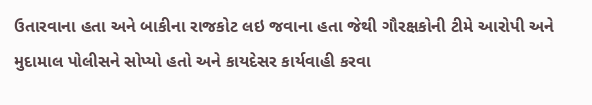ઉતારવાના હતા અને બાકીના રાજકોટ લઇ જવાના હતા જેથી ગૌરક્ષકોની ટીમે આરોપી અને મુદામાલ પોલીસને સોપ્યો હતો અને કાયદેસર કાર્યવાહી કરવા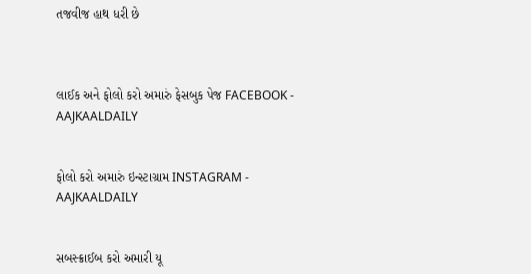તજવીજ હાથ ધરી છે



લાઈક અને ફોલો કરો અમારું ફેસબુક પેજ FACEBOOK - AAJKAALDAILY


ફોલો કરો અમારું ઇન્સ્ટાગ્રામ INSTAGRAM - AAJKAALDAILY


સબસ્ક્રાઈબ કરો અમારી યૂ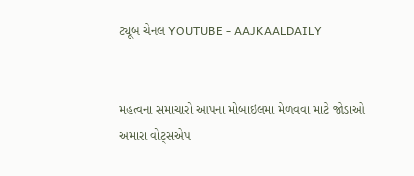ટ્યૂબ ચેનલ YOUTUBE - AAJKAALDAILY


મહત્વના સમાચારો આપના મોબાઇલમા મેળવવા માટે જોડાઓ અમારા વોટ્સએપ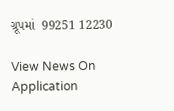ગ્રૂપમાં  99251 12230

View News On Application